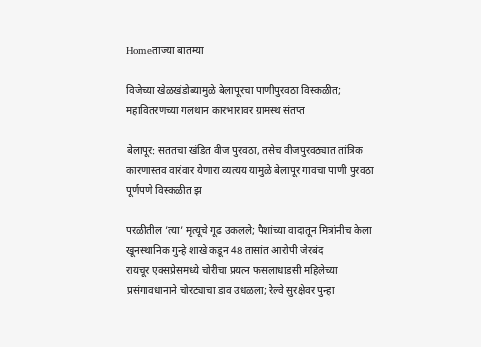Homeताज्या बातम्या

विजेच्या खेळखंडोब्यामुळे बेलापूरचा पाणीपुरवठा विस्कळीत; महावितरणच्या गलथान कारभारावर ग्रामस्थ संतप्त

बेलापूर: सततचा खंडित वीज पुरवठा, तसेच वीजपुरवठ्यात तांत्रिक कारणास्तव वारंवार येणारा व्यत्यय यामुळे बेलापूर गावचा पाणी पुरवठा पूर्णपणे विस्कळीत झ

परळीतील ’त्या’ मृत्यूचे गूढ उकलले; पैशांच्या वादातून मित्रांनीच केला खूनस्थानिक गुन्हे शाखे कडून 48 तासांत आरोपी जेरबंद
रायचूर एक्सप्रेसमध्ये चोरीचा प्रयत्न फसलाधाडसी महिलेच्या प्रसंगावधानाने चोरट्याचा डाव उधळला; रेल्वे सुरक्षेवर पुन्हा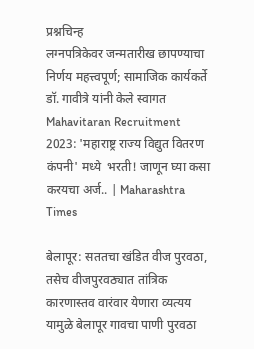प्रश्नचिन्ह
लग्नपत्रिकेवर जन्मतारीख छापण्याचा निर्णय महत्त्वपूर्ण; सामाजिक कार्यकर्ते डॉ. गावीत्रे यांनी केले स्वागत
Mahavitaran Recruitment 2023: 'महाराष्ट्र राज्य विद्युत वितरण कंपनी' मध्ये  भरती! जाणून घ्या कसा करयचा अर्ज.. | Maharashtra Times

बेलापूर: सततचा खंडित वीज पुरवठा, तसेच वीजपुरवठ्यात तांत्रिक कारणास्तव वारंवार येणारा व्यत्यय यामुळे बेलापूर गावचा पाणी पुरवठा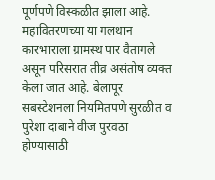पूर्णपणे विस्कळीत झाला आहे. महावितरणच्या या गलथान कारभाराला ग्रामस्थ पार वैतागले असून परिसरात तीव्र असंतोष व्यक्त केला जात आहे. बेलापूर सबस्टेशनला नियमितपणे सुरळीत व पुरेशा दाबाने वीज पुरवठा होण्यासाठी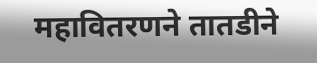महावितरणने तातडीने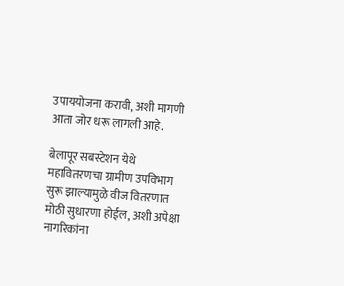उपाययोजना करावी, अशी मागणी आता जोर धरू लागली आहे.

बेलापूर सबस्टेशन येथे महावितरणचा ग्रामीण उपविभाग सुरू झाल्यामुळे वीज वितरणात मोठी सुधारणा होईल, अशी अपेक्षा नागरिकांना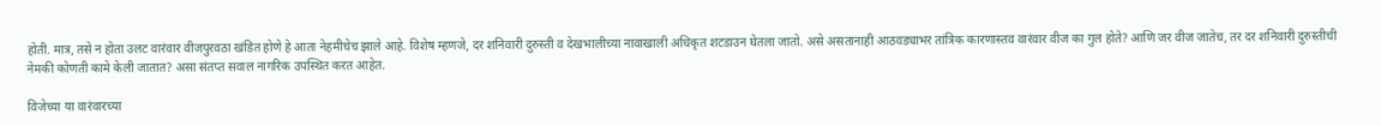होती. मात्र, तसे न होता उलट वारंवार वीजपुरवठा खंडित होणे हे आता नेहमीचेच झाले आहे. विशेष म्हणजे, दर शनिवारी दुरुस्ती व देखभालीच्या नावाखाली अधिकृत शटडाउन घेतला जातो. असे असतानाही आठवड्याभर तांत्रिक कारणास्तव वारंवार वीज का गुल होते? आणि जर वीज जातेच, तर दर शनिवारी दुरुस्तीची नेमकी कोणती कामे केली जातात? असा संतप्त सवाल नागरिक उपस्थित करत आहेत.

विजेच्या या वारंवारच्या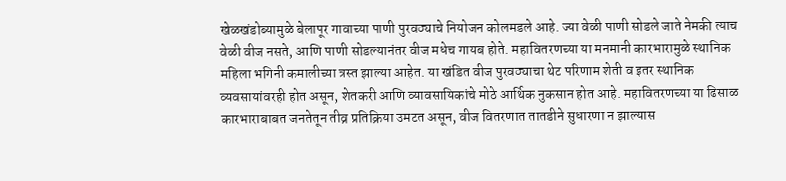खेळखंडोब्यामुळे बेलापूर गावाच्या पाणी पुरवठ्याचे नियोजन कोलमडले आहे. ज्या वेळी पाणी सोडले जाते नेमकी त्याच वेळी वीज नसते, आणि पाणी सोडल्यानंतर वीज मधेच गायब होते. महावितरणच्या या मनमानी कारभारामुळे स्थानिक महिला भगिनी कमालीच्या त्रस्त झाल्या आहेत. या खंडित वीज पुरवठ्याचा थेट परिणाम शेती व इतर स्थानिक व्यवसायांवरही होत असून, शेतकरी आणि व्यावसायिकांचे मोठे आर्थिक नुकसान होत आहे. महावितरणच्या या ढिसाळ कारभाराबाबत जनतेतून तीव्र प्रतिक्रिया उमटत असून, वीज वितरणात तातडीने सुधारणा न झाल्यास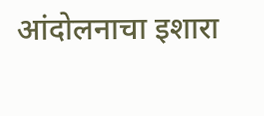आंदोलनाचा इशारा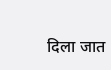दिला जात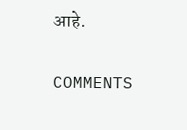आहे.

COMMENTS